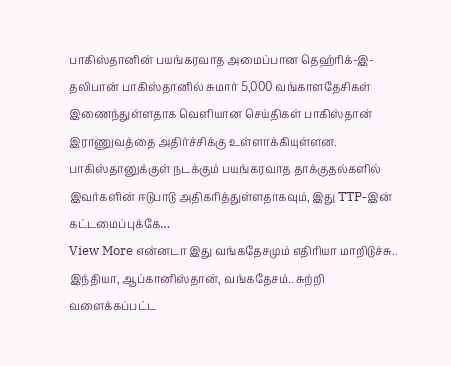பாகிஸ்தானின் பயங்கரவாத அமைப்பான தெஹ்ரிக்-இ-தலிபான் பாகிஸ்தானில் சுமார் 5,000 வங்காளதேசிகள் இணைந்துள்ளதாக வெளியான செய்திகள் பாகிஸ்தான் இராணுவத்தை அதிர்ச்சிக்கு உள்ளாக்கியுள்ளன. பாகிஸ்தானுக்குள் நடக்கும் பயங்கரவாத தாக்குதல்களில் இவர்களின் ஈடுபாடு அதிகரித்துள்ளதாகவும், இது TTP-இன் கட்டமைப்புக்கே…
View More என்னடா இது வங்கதேசமும் எதிரியா மாறிடுச்சு.. இந்தியா, ஆப்கானிஸ்தான், வங்கதேசம்.. சுற்றி வளைக்கப்பட்ட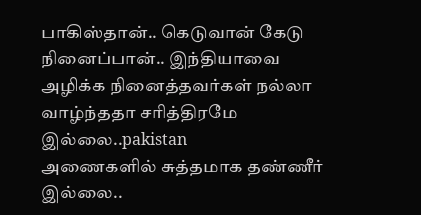பாகிஸ்தான்.. கெடுவான் கேடு நினைப்பான்.. இந்தியாவை அழிக்க நினைத்தவர்கள் நல்லா வாழ்ந்ததா சரித்திரமே இல்லை..pakistan
அணைகளில் சுத்தமாக தண்ணீர் இல்லை..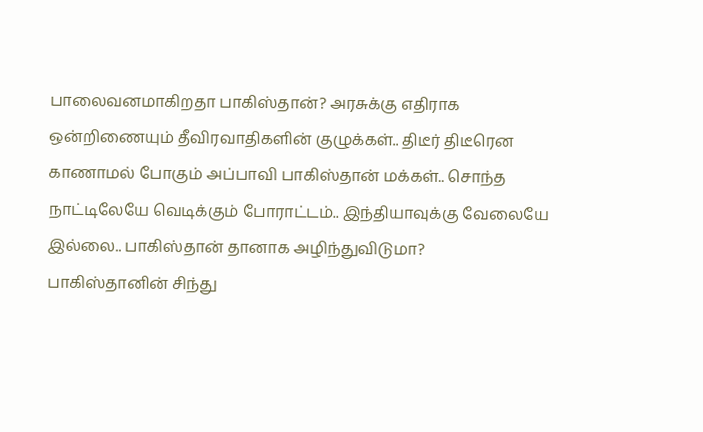பாலைவனமாகிறதா பாகிஸ்தான்? அரசுக்கு எதிராக ஒன்றிணையும் தீவிரவாதிகளின் குழுக்கள்.. திடீர் திடீரென காணாமல் போகும் அப்பாவி பாகிஸ்தான் மக்கள்.. சொந்த நாட்டிலேயே வெடிக்கும் போராட்டம்.. இந்தியாவுக்கு வேலையே இல்லை.. பாகிஸ்தான் தானாக அழிந்துவிடுமா?
பாகிஸ்தானின் சிந்து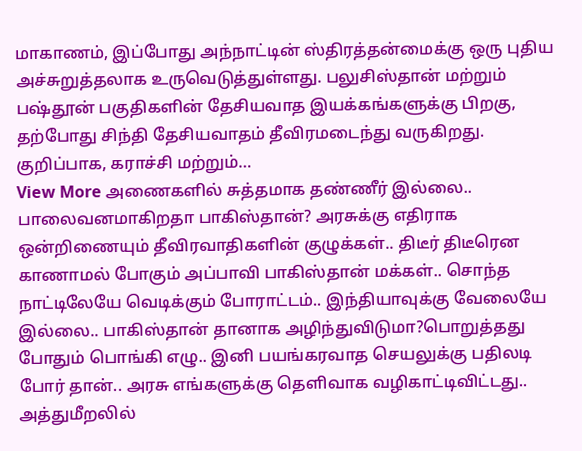மாகாணம், இப்போது அந்நாட்டின் ஸ்திரத்தன்மைக்கு ஒரு புதிய அச்சுறுத்தலாக உருவெடுத்துள்ளது. பலுசிஸ்தான் மற்றும் பஷ்தூன் பகுதிகளின் தேசியவாத இயக்கங்களுக்கு பிறகு, தற்போது சிந்தி தேசியவாதம் தீவிரமடைந்து வருகிறது. குறிப்பாக, கராச்சி மற்றும்…
View More அணைகளில் சுத்தமாக தண்ணீர் இல்லை.. பாலைவனமாகிறதா பாகிஸ்தான்? அரசுக்கு எதிராக ஒன்றிணையும் தீவிரவாதிகளின் குழுக்கள்.. திடீர் திடீரென காணாமல் போகும் அப்பாவி பாகிஸ்தான் மக்கள்.. சொந்த நாட்டிலேயே வெடிக்கும் போராட்டம்.. இந்தியாவுக்கு வேலையே இல்லை.. பாகிஸ்தான் தானாக அழிந்துவிடுமா?பொறுத்தது போதும் பொங்கி எழு.. இனி பயங்கரவாத செயலுக்கு பதிலடி போர் தான்.. அரசு எங்களுக்கு தெளிவாக வழிகாட்டிவிட்டது.. அத்துமீறலில்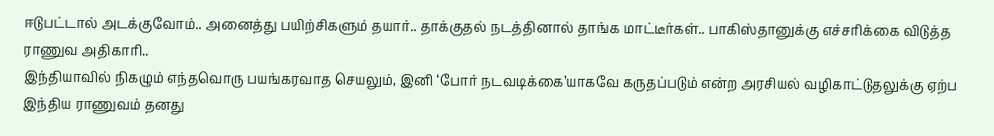ஈடுபட்டால் அடக்குவோம்.. அனைத்து பயிற்சிகளும் தயார்.. தாக்குதல் நடத்தினால் தாங்க மாட்டீர்கள்.. பாகிஸ்தானுக்கு எச்சரிக்கை விடுத்த ராணுவ அதிகாரி..
இந்தியாவில் நிகழும் எந்தவொரு பயங்கரவாத செயலும், இனி ‘போர் நடவடிக்கை’யாகவே கருதப்படும் என்ற அரசியல் வழிகாட்டுதலுக்கு ஏற்ப இந்திய ராணுவம் தனது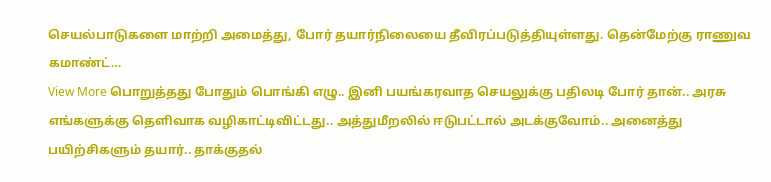செயல்பாடுகளை மாற்றி அமைத்து, போர் தயார்நிலையை தீவிரப்படுத்தியுள்ளது. தென்மேற்கு ராணுவ கமாண்ட்…
View More பொறுத்தது போதும் பொங்கி எழு.. இனி பயங்கரவாத செயலுக்கு பதிலடி போர் தான்.. அரசு எங்களுக்கு தெளிவாக வழிகாட்டிவிட்டது.. அத்துமீறலில் ஈடுபட்டால் அடக்குவோம்.. அனைத்து பயிற்சிகளும் தயார்.. தாக்குதல்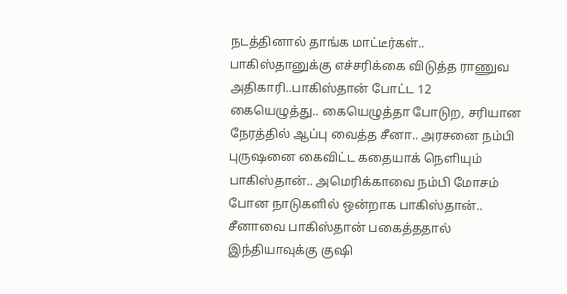நடத்தினால் தாங்க மாட்டீர்கள்.. பாகிஸ்தானுக்கு எச்சரிக்கை விடுத்த ராணுவ அதிகாரி..பாகிஸ்தான் போட்ட 12 கையெழுத்து.. கையெழுத்தா போடுற, சரியான நேரத்தில் ஆப்பு வைத்த சீனா.. அரசனை நம்பி புருஷனை கைவிட்ட கதையாக் நெளியும் பாகிஸ்தான்.. அமெரிக்காவை நம்பி மோசம் போன நாடுகளில் ஒன்றாக பாகிஸ்தான்.. சீனாவை பாகிஸ்தான் பகைத்ததால் இந்தியாவுக்கு குஷி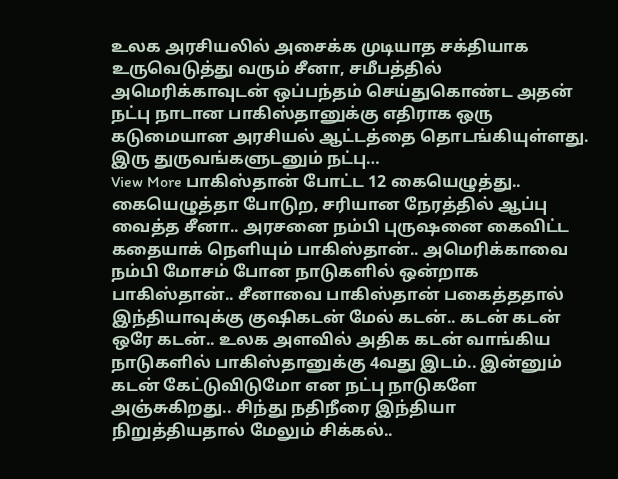உலக அரசியலில் அசைக்க முடியாத சக்தியாக உருவெடுத்து வரும் சீனா, சமீபத்தில் அமெரிக்காவுடன் ஒப்பந்தம் செய்துகொண்ட அதன் நட்பு நாடான பாகிஸ்தானுக்கு எதிராக ஒரு கடுமையான அரசியல் ஆட்டத்தை தொடங்கியுள்ளது. இரு துருவங்களுடனும் நட்பு…
View More பாகிஸ்தான் போட்ட 12 கையெழுத்து.. கையெழுத்தா போடுற, சரியான நேரத்தில் ஆப்பு வைத்த சீனா.. அரசனை நம்பி புருஷனை கைவிட்ட கதையாக் நெளியும் பாகிஸ்தான்.. அமெரிக்காவை நம்பி மோசம் போன நாடுகளில் ஒன்றாக பாகிஸ்தான்.. சீனாவை பாகிஸ்தான் பகைத்ததால் இந்தியாவுக்கு குஷிகடன் மேல் கடன்.. கடன் கடன் ஒரே கடன்.. உலக அளவில் அதிக கடன் வாங்கிய நாடுகளில் பாகிஸ்தானுக்கு 4வது இடம்.. இன்னும் கடன் கேட்டுவிடுமோ என நட்பு நாடுகளே அஞ்சுகிறது.. சிந்து நதிநீரை இந்தியா நிறுத்தியதால் மேலும் சிக்கல்..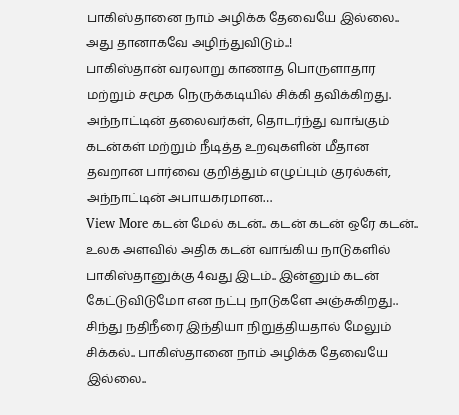பாகிஸ்தானை நாம் அழிக்க தேவையே இல்லை.. அது தானாகவே அழிந்துவிடும்..!
பாகிஸ்தான் வரலாறு காணாத பொருளாதார மற்றும் சமூக நெருக்கடியில் சிக்கி தவிக்கிறது. அந்நாட்டின் தலைவர்கள், தொடர்ந்து வாங்கும் கடன்கள் மற்றும் நீடித்த உறவுகளின் மீதான தவறான பார்வை குறித்தும் எழுப்பும் குரல்கள், அந்நாட்டின் அபாயகரமான…
View More கடன் மேல் கடன்.. கடன் கடன் ஒரே கடன்.. உலக அளவில் அதிக கடன் வாங்கிய நாடுகளில் பாகிஸ்தானுக்கு 4வது இடம்.. இன்னும் கடன் கேட்டுவிடுமோ என நட்பு நாடுகளே அஞ்சுகிறது.. சிந்து நதிநீரை இந்தியா நிறுத்தியதால் மேலும் சிக்கல்.. பாகிஸ்தானை நாம் அழிக்க தேவையே இல்லை..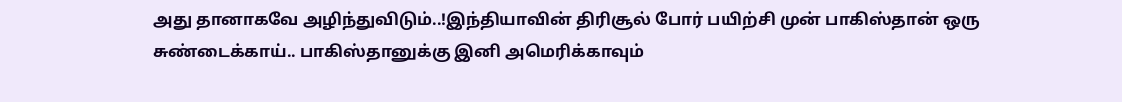அது தானாகவே அழிந்துவிடும்..!இந்தியாவின் திரிசூல் போர் பயிற்சி முன் பாகிஸ்தான் ஒரு சுண்டைக்காய்.. பாகிஸ்தானுக்கு இனி அமெரிக்காவும்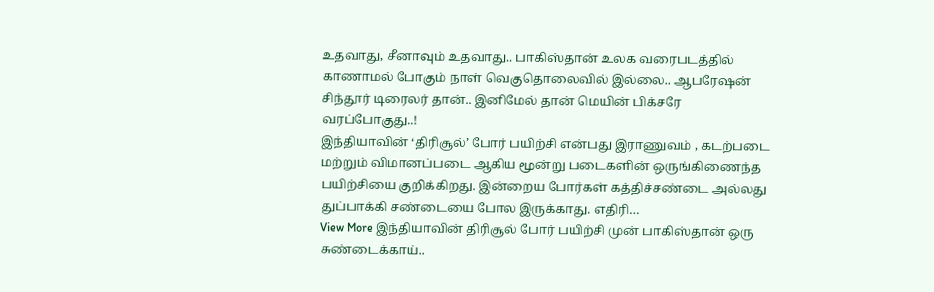உதவாது, சீனாவும் உதவாது.. பாகிஸ்தான் உலக வரைபடத்தில் காணாமல் போகும் நாள் வெகுதொலைவில் இல்லை.. ஆபரேஷன் சிந்தூர் டிரைலர் தான்.. இனிமேல் தான் மெயின் பிக்சரே வரப்போகுது..!
இந்தியாவின் ‘திரிசூல்’ போர் பயிற்சி என்பது இராணுவம் , கடற்படை மற்றும் விமானப்படை ஆகிய மூன்று படைகளின் ஒருங்கிணைந்த பயிற்சியை குறிக்கிறது. இன்றைய போர்கள் கத்திச்சண்டை அல்லது துப்பாக்கி சண்டையை போல இருக்காது. எதிரி…
View More இந்தியாவின் திரிசூல் போர் பயிற்சி முன் பாகிஸ்தான் ஒரு சுண்டைக்காய்..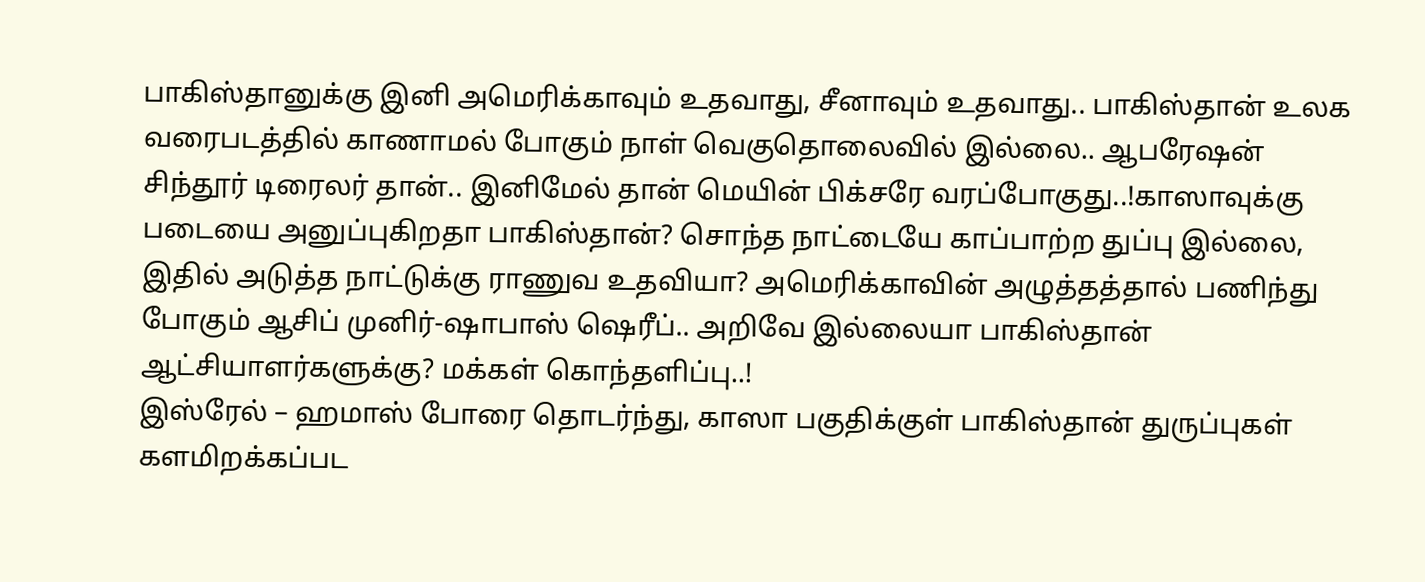பாகிஸ்தானுக்கு இனி அமெரிக்காவும் உதவாது, சீனாவும் உதவாது.. பாகிஸ்தான் உலக வரைபடத்தில் காணாமல் போகும் நாள் வெகுதொலைவில் இல்லை.. ஆபரேஷன் சிந்தூர் டிரைலர் தான்.. இனிமேல் தான் மெயின் பிக்சரே வரப்போகுது..!காஸாவுக்கு படையை அனுப்புகிறதா பாகிஸ்தான்? சொந்த நாட்டையே காப்பாற்ற துப்பு இல்லை, இதில் அடுத்த நாட்டுக்கு ராணுவ உதவியா? அமெரிக்காவின் அழுத்தத்தால் பணிந்து போகும் ஆசிப் முனிர்-ஷாபாஸ் ஷெரீப்.. அறிவே இல்லையா பாகிஸ்தான் ஆட்சியாளர்களுக்கு? மக்கள் கொந்தளிப்பு..!
இஸ்ரேல் – ஹமாஸ் போரை தொடர்ந்து, காஸா பகுதிக்குள் பாகிஸ்தான் துருப்புகள் களமிறக்கப்பட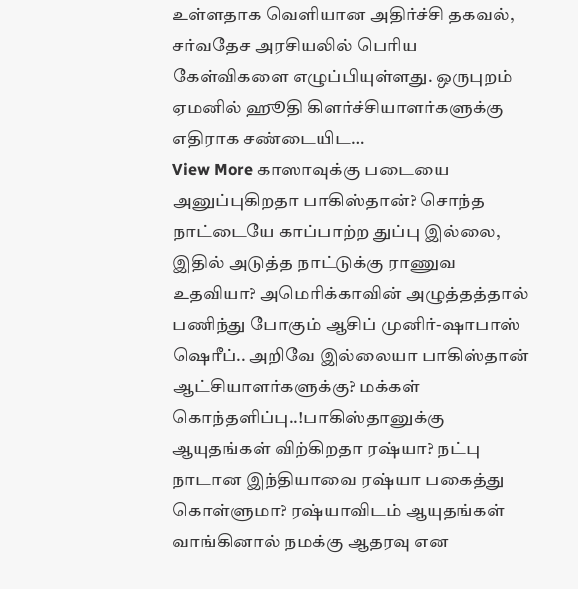உள்ளதாக வெளியான அதிர்ச்சி தகவல், சர்வதேச அரசியலில் பெரிய கேள்விகளை எழுப்பியுள்ளது. ஒருபுறம் ஏமனில் ஹூதி கிளர்ச்சியாளர்களுக்கு எதிராக சண்டையிட…
View More காஸாவுக்கு படையை அனுப்புகிறதா பாகிஸ்தான்? சொந்த நாட்டையே காப்பாற்ற துப்பு இல்லை, இதில் அடுத்த நாட்டுக்கு ராணுவ உதவியா? அமெரிக்காவின் அழுத்தத்தால் பணிந்து போகும் ஆசிப் முனிர்-ஷாபாஸ் ஷெரீப்.. அறிவே இல்லையா பாகிஸ்தான் ஆட்சியாளர்களுக்கு? மக்கள் கொந்தளிப்பு..!பாகிஸ்தானுக்கு ஆயுதங்கள் விற்கிறதா ரஷ்யா? நட்பு நாடான இந்தியாவை ரஷ்யா பகைத்து கொள்ளுமா? ரஷ்யாவிடம் ஆயுதங்கள் வாங்கினால் நமக்கு ஆதரவு என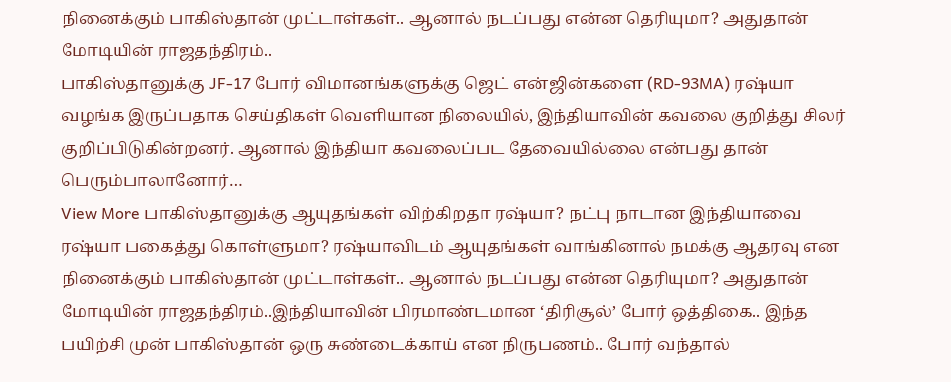நினைக்கும் பாகிஸ்தான் முட்டாள்கள்.. ஆனால் நடப்பது என்ன தெரியுமா? அதுதான் மோடியின் ராஜதந்திரம்..
பாகிஸ்தானுக்கு JF-17 போர் விமானங்களுக்கு ஜெட் என்ஜின்களை (RD-93MA) ரஷ்யா வழங்க இருப்பதாக செய்திகள் வெளியான நிலையில், இந்தியாவின் கவலை குறித்து சிலர் குறிப்பிடுகின்றனர். ஆனால் இந்தியா கவலைப்பட தேவையில்லை என்பது தான் பெரும்பாலானோர்…
View More பாகிஸ்தானுக்கு ஆயுதங்கள் விற்கிறதா ரஷ்யா? நட்பு நாடான இந்தியாவை ரஷ்யா பகைத்து கொள்ளுமா? ரஷ்யாவிடம் ஆயுதங்கள் வாங்கினால் நமக்கு ஆதரவு என நினைக்கும் பாகிஸ்தான் முட்டாள்கள்.. ஆனால் நடப்பது என்ன தெரியுமா? அதுதான் மோடியின் ராஜதந்திரம்..இந்தியாவின் பிரமாண்டமான ‘திரிசூல்’ போர் ஒத்திகை.. இந்த பயிற்சி முன் பாகிஸ்தான் ஒரு சுண்டைக்காய் என நிருபணம்.. போர் வந்தால்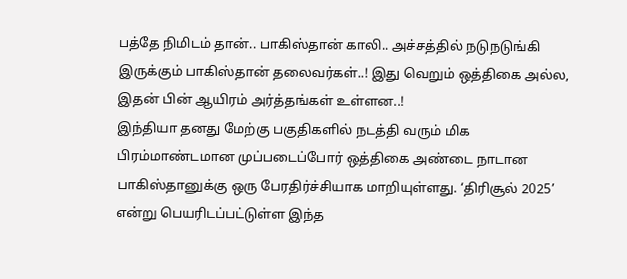பத்தே நிமிடம் தான்.. பாகிஸ்தான் காலி.. அச்சத்தில் நடுநடுங்கி இருக்கும் பாகிஸ்தான் தலைவர்கள்..! இது வெறும் ஒத்திகை அல்ல, இதன் பின் ஆயிரம் அர்த்தங்கள் உள்ளன..!
இந்தியா தனது மேற்கு பகுதிகளில் நடத்தி வரும் மிக பிரம்மாண்டமான முப்படைப்போர் ஒத்திகை அண்டை நாடான பாகிஸ்தானுக்கு ஒரு பேரதிர்ச்சியாக மாறியுள்ளது. ‘திரிசூல் 2025’ என்று பெயரிடப்பட்டுள்ள இந்த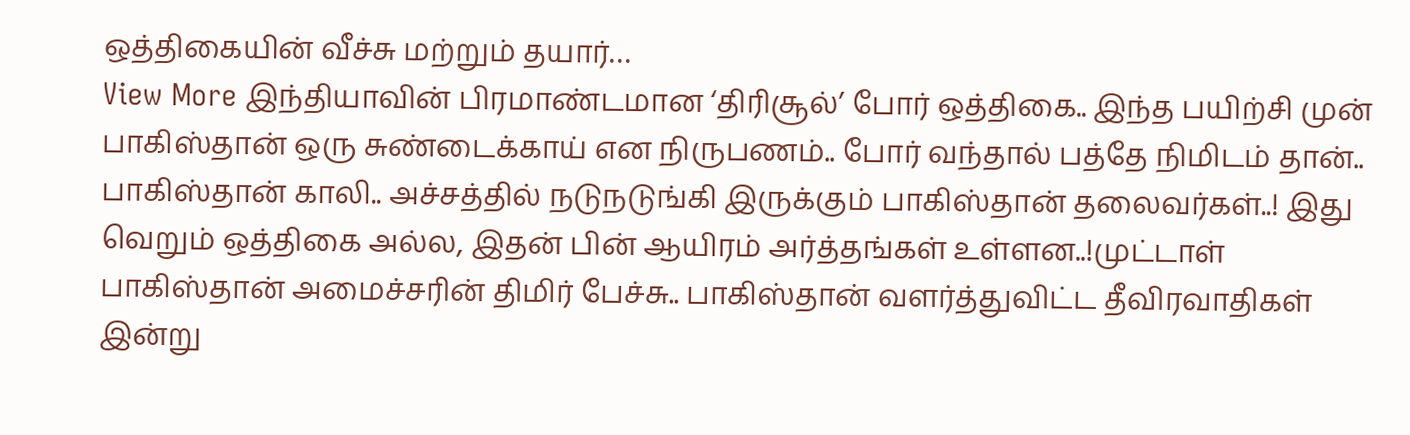ஒத்திகையின் வீச்சு மற்றும் தயார்…
View More இந்தியாவின் பிரமாண்டமான ‘திரிசூல்’ போர் ஒத்திகை.. இந்த பயிற்சி முன் பாகிஸ்தான் ஒரு சுண்டைக்காய் என நிருபணம்.. போர் வந்தால் பத்தே நிமிடம் தான்.. பாகிஸ்தான் காலி.. அச்சத்தில் நடுநடுங்கி இருக்கும் பாகிஸ்தான் தலைவர்கள்..! இது வெறும் ஒத்திகை அல்ல, இதன் பின் ஆயிரம் அர்த்தங்கள் உள்ளன..!முட்டாள் பாகிஸ்தான் அமைச்சரின் திமிர் பேச்சு.. பாகிஸ்தான் வளர்த்துவிட்ட தீவிரவாதிகள் இன்று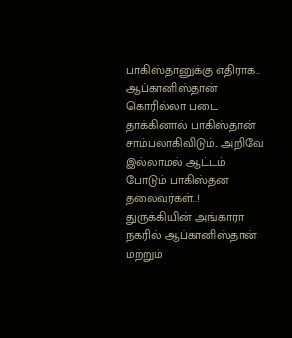பாகிஸ்தானுக்கு எதிராக.. ஆப்கானிஸ்தான் கொரில்லா படை தாக்கினால் பாகிஸ்தான் சாம்பலாகிவிடும்.. அறிவே இல்லாமல் ஆட்டம் போடும் பாகிஸ்தன தலைவர்கள்..!
துருக்கியின் அங்காரா நகரில் ஆப்கானிஸ்தான் மற்றும்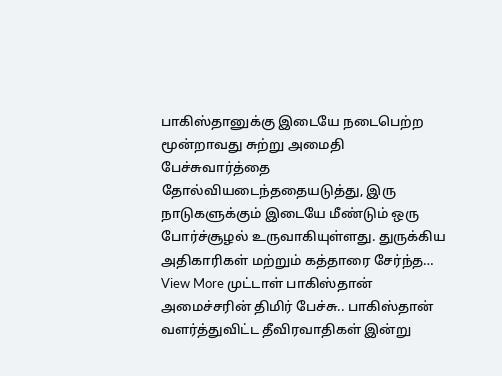பாகிஸ்தானுக்கு இடையே நடைபெற்ற மூன்றாவது சுற்று அமைதி பேச்சுவார்த்தை தோல்வியடைந்ததையடுத்து, இரு நாடுகளுக்கும் இடையே மீண்டும் ஒரு போர்ச்சூழல் உருவாகியுள்ளது. துருக்கிய அதிகாரிகள் மற்றும் கத்தாரை சேர்ந்த…
View More முட்டாள் பாகிஸ்தான் அமைச்சரின் திமிர் பேச்சு.. பாகிஸ்தான் வளர்த்துவிட்ட தீவிரவாதிகள் இன்று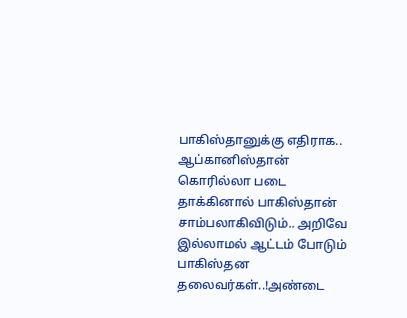பாகிஸ்தானுக்கு எதிராக.. ஆப்கானிஸ்தான் கொரில்லா படை தாக்கினால் பாகிஸ்தான் சாம்பலாகிவிடும்.. அறிவே இல்லாமல் ஆட்டம் போடும் பாகிஸ்தன தலைவர்கள்..!அண்டை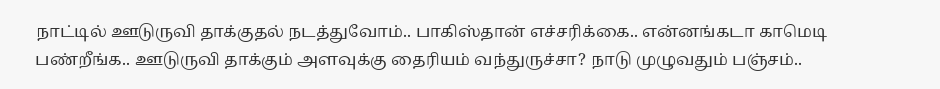நாட்டில் ஊடுருவி தாக்குதல் நடத்துவோம்.. பாகிஸ்தான் எச்சரிக்கை.. என்னங்கடா காமெடி பண்றீங்க.. ஊடுருவி தாக்கும் அளவுக்கு தைரியம் வந்துருச்சா? நாடு முழுவதும் பஞ்சம்..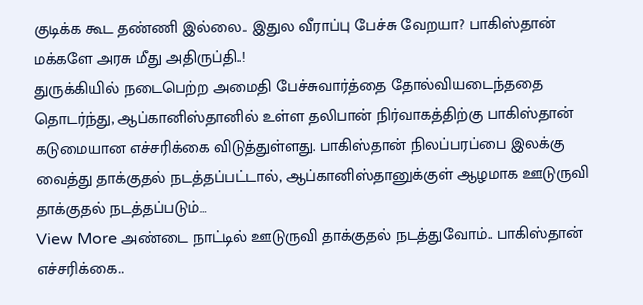குடிக்க கூட தண்ணி இல்லை.. இதுல வீராப்பு பேச்சு வேறயா? பாகிஸ்தான் மக்களே அரசு மீது அதிருப்தி..!
துருக்கியில் நடைபெற்ற அமைதி பேச்சுவார்த்தை தோல்வியடைந்ததை தொடர்ந்து, ஆப்கானிஸ்தானில் உள்ள தலிபான் நிர்வாகத்திற்கு பாகிஸ்தான் கடுமையான எச்சரிக்கை விடுத்துள்ளது. பாகிஸ்தான் நிலப்பரப்பை இலக்கு வைத்து தாக்குதல் நடத்தப்பட்டால், ஆப்கானிஸ்தானுக்குள் ஆழமாக ஊடுருவி தாக்குதல் நடத்தப்படும்…
View More அண்டை நாட்டில் ஊடுருவி தாக்குதல் நடத்துவோம்.. பாகிஸ்தான் எச்சரிக்கை..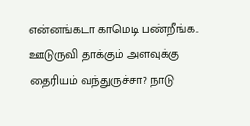என்னங்கடா காமெடி பண்றீங்க.. ஊடுருவி தாக்கும் அளவுக்கு தைரியம் வந்துருச்சா? நாடு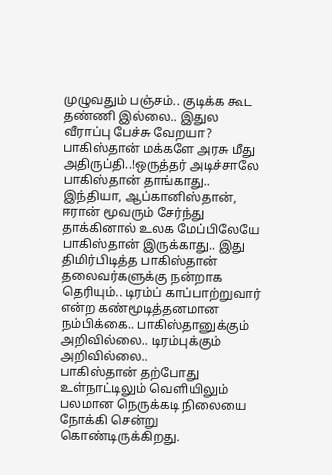முழுவதும் பஞ்சம்.. குடிக்க கூட தண்ணி இல்லை.. இதுல வீராப்பு பேச்சு வேறயா? பாகிஸ்தான் மக்களே அரசு மீது அதிருப்தி..!ஒருத்தர் அடிச்சாலே பாகிஸ்தான் தாங்காது.. இந்தியா, ஆப்கானிஸ்தான், ஈரான் மூவரும் சேர்ந்து தாக்கினால் உலக மேப்பிலேயே பாகிஸ்தான் இருக்காது.. இது திமிர்பிடித்த பாகிஸ்தான் தலைவர்களுக்கு நன்றாக தெரியும்.. டிரம்ப் காப்பாற்றுவார் என்ற கண்மூடித்தனமான நம்பிக்கை.. பாகிஸ்தானுக்கும் அறிவில்லை.. டிரம்புக்கும் அறிவில்லை..
பாகிஸ்தான் தற்போது உள்நாட்டிலும் வெளியிலும் பலமான நெருக்கடி நிலையை நோக்கி சென்று கொண்டிருக்கிறது.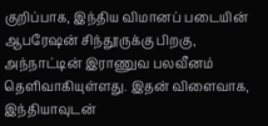குறிப்பாக, இந்திய விமானப் படையின் ஆபரேஷன் சிந்தூருக்கு பிறகு, அந்நாட்டின் இராணுவ பலவீனம் தெளிவாகியுள்ளது. இதன் விளைவாக, இந்தியாவுடன்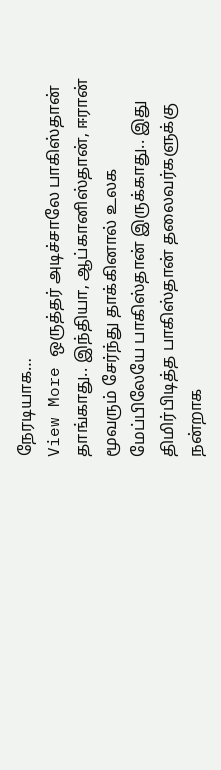நேரடியாக…
View More ஒருத்தர் அடிச்சாலே பாகிஸ்தான் தாங்காது.. இந்தியா, ஆப்கானிஸ்தான், ஈரான் மூவரும் சேர்ந்து தாக்கினால் உலக மேப்பிலேயே பாகிஸ்தான் இருக்காது.. இது திமிர்பிடித்த பாகிஸ்தான் தலைவர்களுக்கு நன்றாக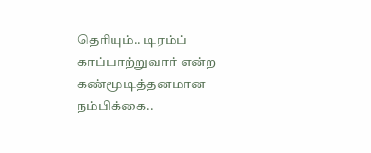தெரியும்.. டிரம்ப் காப்பாற்றுவார் என்ற கண்மூடித்தனமான நம்பிக்கை..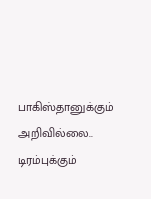பாகிஸ்தானுக்கும் அறிவில்லை.. டிரம்புக்கும்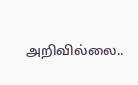அறிவில்லை..